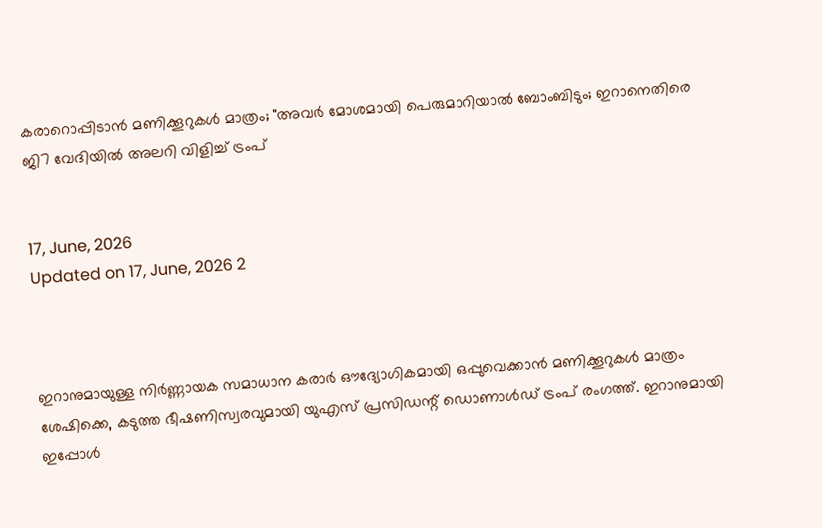കരാറൊപ്പിടാൻ മണിക്കൂറുകൾ മാത്രം; "അവർ മോശമായി പെരുമാറിയാൽ ബോംബിടും; ഇറാനെതിരെ ജി7 വേദിയിൽ അലറി വിളിച്ച് ട്രംപ്


17, June, 2026
Updated on 17, June, 2026 2



ഇറാനുമായുള്ള നിർണ്ണായക സമാധാന കരാർ ഔദ്യോഗികമായി ഒപ്പുവെക്കാൻ മണിക്കൂറുകൾ മാത്രം ശേഷിക്കെ, കടുത്ത ഭീഷണിസ്വരവുമായി യുഎസ് പ്രസിഡന്റ് ഡൊണാൾഡ് ട്രംപ് രംഗത്ത്. ഇറാനുമായി ഇപ്പോൾ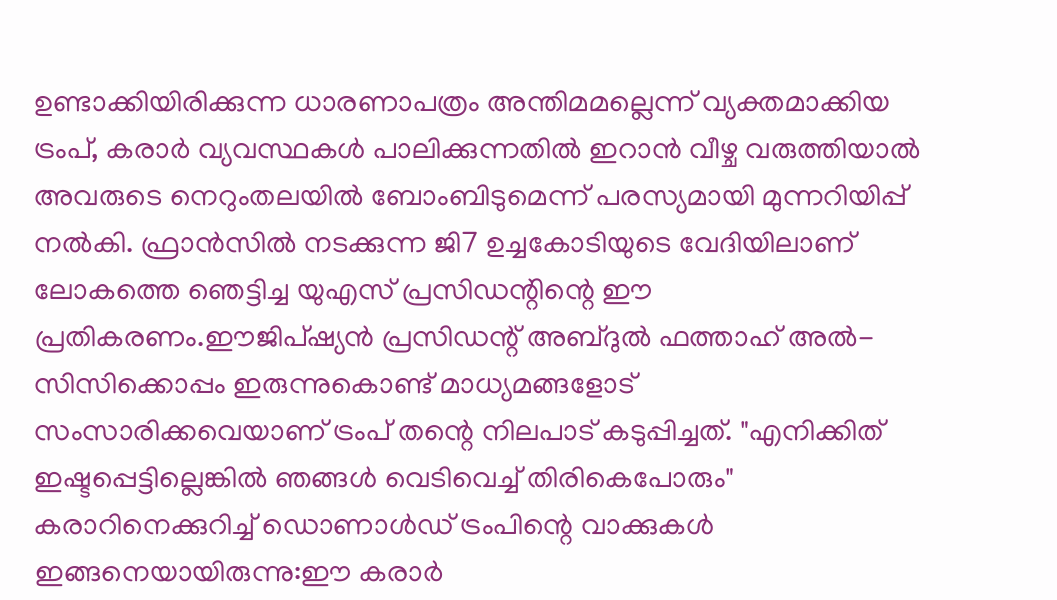ഉണ്ടാക്കിയിരിക്കുന്ന ധാരണാപത്രം അന്തിമമല്ലെന്ന് വ്യക്തമാക്കിയ ട്രംപ്, കരാർ വ്യവസ്ഥകൾ പാലിക്കുന്നതിൽ ഇറാൻ വീഴ്ച വരുത്തിയാൽ അവരുടെ നെറുംതലയിൽ ബോംബിടുമെന്ന് പരസ്യമായി മുന്നറിയിപ്പ് നൽകി. ഫ്രാൻസിൽ നടക്കുന്ന ജി7 ഉച്ചകോടിയുടെ വേദിയിലാണ് ലോകത്തെ ഞെട്ടിച്ച യുഎസ് പ്രസിഡന്റിന്റെ ഈ പ്രതികരണം.ഈജിപ്ഷ്യൻ പ്രസിഡന്റ് അബ്ദുൽ ഫത്താഹ് അൽ-സിസിക്കൊപ്പം ഇരുന്നുകൊണ്ട് മാധ്യമങ്ങളോട് സംസാരിക്കവെയാണ് ട്രംപ് തന്റെ നിലപാട് കടുപ്പിച്ചത്. "എനിക്കിത് ഇഷ്ടപ്പെട്ടില്ലെങ്കിൽ ഞങ്ങൾ വെടിവെച്ച് തിരികെപോരും" കരാറിനെക്കുറിച്ച് ഡൊണാൾഡ് ട്രംപിന്റെ വാക്കുകൾ ഇങ്ങനെയായിരുന്നു:ഈ കരാർ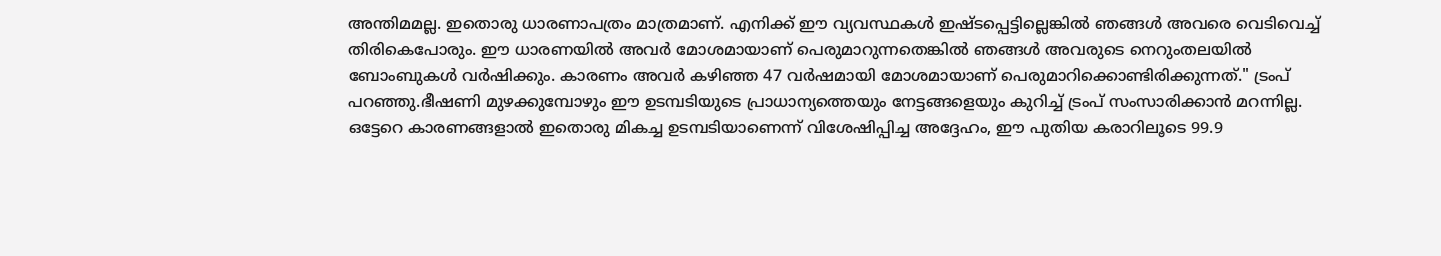അന്തിമമല്ല. ഇതൊരു ധാരണാപത്രം മാത്രമാണ്. എനിക്ക് ഈ വ്യവസ്ഥകൾ ഇഷ്ടപ്പെട്ടില്ലെങ്കിൽ ഞങ്ങൾ അവരെ വെടിവെച്ച് തിരികെപോരും. ഈ ധാരണയിൽ അവർ മോശമായാണ് പെരുമാറുന്നതെങ്കിൽ ഞങ്ങൾ അവരുടെ നെറുംതലയിൽ ബോംബുകൾ വർഷിക്കും. കാരണം അവർ കഴിഞ്ഞ 47 വർഷമായി മോശമായാണ് പെരുമാറിക്കൊണ്ടിരിക്കുന്നത്." ട്രംപ് പറഞ്ഞു.ഭീഷണി മുഴക്കുമ്പോഴും ഈ ഉടമ്പടിയുടെ പ്രാധാന്യത്തെയും നേട്ടങ്ങളെയും കുറിച്ച് ട്രംപ് സംസാരിക്കാൻ മറന്നില്ല. ഒട്ടേറെ കാരണങ്ങളാൽ ഇതൊരു മികച്ച ഉടമ്പടിയാണെന്ന് വിശേഷിപ്പിച്ച അദ്ദേഹം, ഈ പുതിയ കരാറിലൂടെ 99.9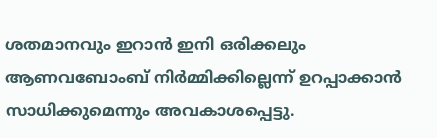ശതമാനവും ഇറാൻ ഇനി ഒരിക്കലും ആണവബോംബ് നിർമ്മിക്കില്ലെന്ന് ഉറപ്പാക്കാൻ സാധിക്കുമെന്നും അവകാശപ്പെട്ടു.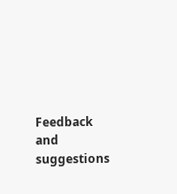Feedback and suggestions